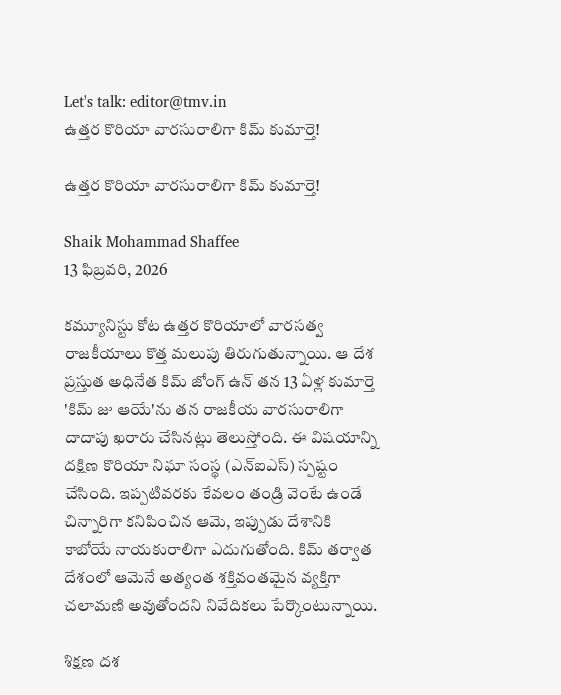Let's talk: editor@tmv.in
ఉత్తర కొరియా వారసురాలిగా కిమ్ కుమార్తె!

ఉత్తర కొరియా వారసురాలిగా కిమ్ కుమార్తె!

Shaik Mohammad Shaffee
13 ఫిబ్రవరి, 2026

కమ్యూనిస్టు కోట ఉత్తర కొరియాలో వారసత్వ రాజకీయాలు కొత్త మలుపు తిరుగుతున్నాయి. ఆ దేశ ప్రస్తుత అధినేత కిమ్ జోంగ్ ఉన్ తన 13 ఏళ్ల కుమార్తె 'కిమ్ జు ఆయే'ను తన రాజకీయ వారసురాలిగా దాదాపు ఖరారు చేసినట్లు తెలుస్తోంది. ఈ విషయాన్ని దక్షిణ కొరియా నిఘా సంస్థ (ఎన్ఐఎస్) స్పష్టం చేసింది. ఇప్పటివరకు కేవలం తండ్రి వెంటే ఉండే చిన్నారిగా కనిపించిన ఆమె, ఇప్పుడు దేశానికి కాబోయే నాయకురాలిగా ఎదుగుతోంది. కిమ్ తర్వాత దేశంలో ఆమెనే అత్యంత శక్తివంతమైన వ్యక్తిగా చలామణి అవుతోందని నివేదికలు పేర్కొంటున్నాయి.

శిక్షణ దశ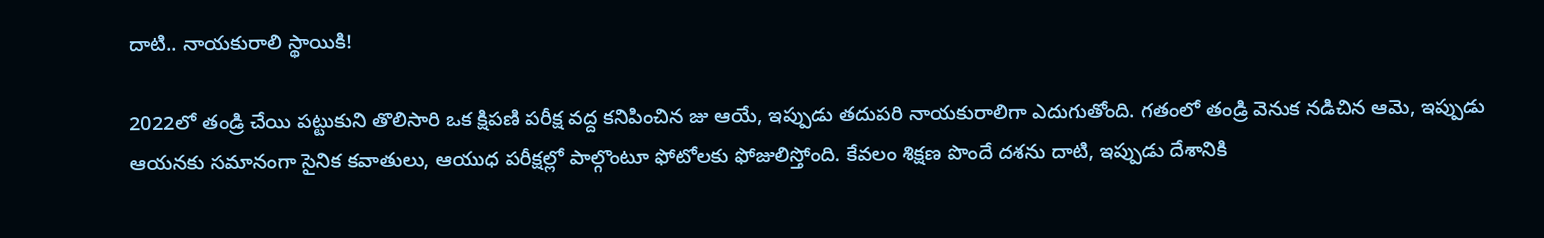దాటి.. నాయకురాలి స్థాయికి!

2022లో తండ్రి చేయి పట్టుకుని తొలిసారి ఒక క్షిపణి పరీక్ష వద్ద కనిపించిన జు ఆయే, ఇప్పుడు తదుపరి నాయకురాలిగా ఎదుగుతోంది. గతంలో తండ్రి వెనుక నడిచిన ఆమె, ఇప్పుడు ఆయనకు సమానంగా సైనిక కవాతులు, ఆయుధ పరీక్షల్లో పాల్గొంటూ ఫోటోలకు ఫోజులిస్తోంది. కేవలం శిక్షణ పొందే దశను దాటి, ఇప్పుడు దేశానికి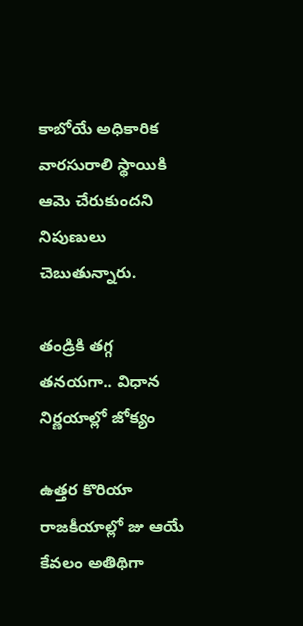కాబోయే అధికారిక వారసురాలి స్థాయికి ఆమె చేరుకుందని నిపుణులు చెబుతున్నారు.

తండ్రికి తగ్గ తనయగా.. విధాన నిర్ణయాల్లో జోక్యం

ఉత్తర కొరియా రాజకీయాల్లో జు ఆయే కేవలం అతిథిగా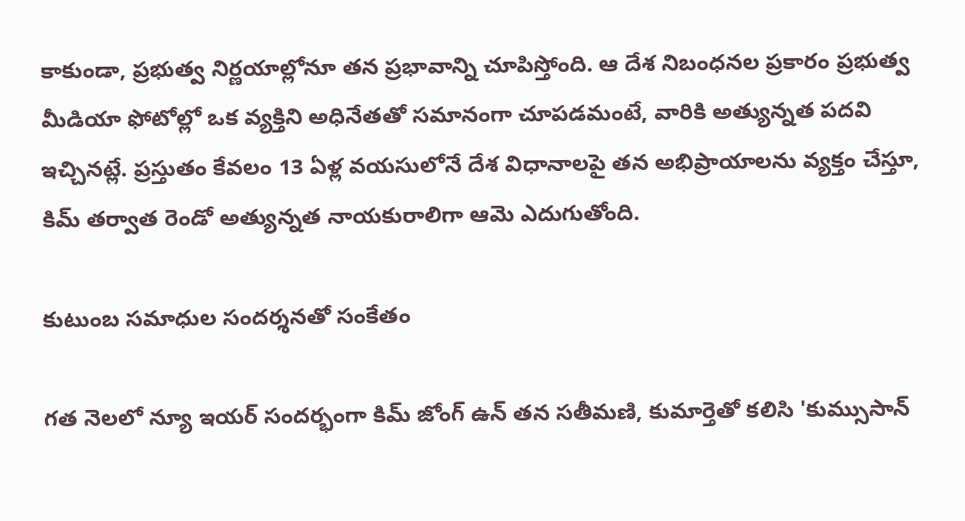కాకుండా, ప్రభుత్వ నిర్ణయాల్లోనూ తన ప్రభావాన్ని చూపిస్తోంది. ఆ దేశ నిబంధనల ప్రకారం ప్రభుత్వ మీడియా ఫోటోల్లో ఒక వ్యక్తిని అధినేతతో సమానంగా చూపడమంటే, వారికి అత్యున్నత పదవి ఇచ్చినట్లే. ప్రస్తుతం కేవలం 13 ఏళ్ల వయసులోనే దేశ విధానాలపై తన అభిప్రాయాలను వ్యక్తం చేస్తూ, కిమ్ తర్వాత రెండో అత్యున్నత నాయకురాలిగా ఆమె ఎదుగుతోంది.

కుటుంబ సమాధుల సందర్శనతో సంకేతం

గత నెలలో న్యూ ఇయర్ సందర్భంగా కిమ్ జోంగ్ ఉన్ తన సతీమణి, కుమార్తెతో కలిసి 'కుమ్సుసాన్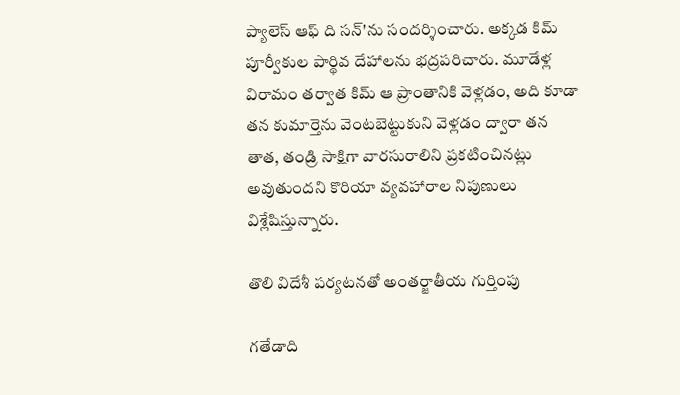ప్యాలెస్ ఆఫ్ ది సన్'ను సందర్శించారు. అక్కడ కిమ్ పూర్వీకుల పార్థివ దేహాలను భద్రపరిచారు. మూడేళ్ల విరామం తర్వాత కిమ్ ఆ ప్రాంతానికి వెళ్లడం, అది కూడా తన కుమార్తెను వెంటబెట్టుకుని వెళ్లడం ద్వారా తన తాత, తండ్రి సాక్షిగా వారసురాలిని ప్రకటించినట్లు అవుతుందని కొరియా వ్యవహారాల నిపుణులు విశ్లేషిస్తున్నారు.

తొలి విదేశీ పర్యటనతో అంతర్జాతీయ గుర్తింపు

గతేడాది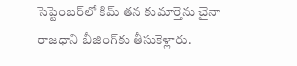సెప్టెంబర్‌లో కిమ్ తన కుమార్తెను చైనా రాజధాని బీజింగ్‌కు తీసుకెళ్లారు.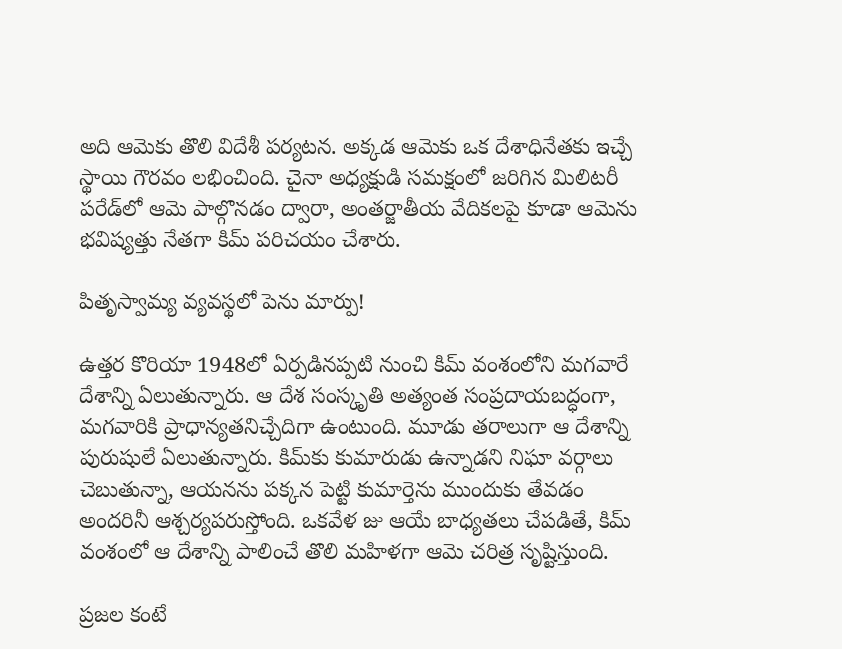అది ఆమెకు తొలి విదేశీ పర్యటన. అక్కడ ఆమెకు ఒక దేశాధినేతకు ఇచ్చే స్థాయి గౌరవం లభించింది. చైనా అధ్యక్షుడి సమక్షంలో జరిగిన మిలిటరీ పరేడ్‌లో ఆమె పాల్గొనడం ద్వారా, అంతర్జాతీయ వేదికలపై కూడా ఆమెను భవిష్యత్తు నేతగా కిమ్ పరిచయం చేశారు.

పితృస్వామ్య వ్యవస్థలో పెను మార్పు!

ఉత్తర కొరియా 1948లో ఏర్పడినప్పటి నుంచి కిమ్ వంశంలోని మగవారే దేశాన్ని ఏలుతున్నారు. ఆ దేశ సంస్కృతి అత్యంత సంప్రదాయబద్ధంగా, మగవారికి ప్రాధాన్యతనిచ్చేదిగా ఉంటుంది. మూడు తరాలుగా ఆ దేశాన్ని పురుషులే ఏలుతున్నారు. కిమ్‌కు కుమారుడు ఉన్నాడని నిఘా వర్గాలు చెబుతున్నా, ఆయనను పక్కన పెట్టి కుమార్తెను ముందుకు తేవడం అందరినీ ఆశ్చర్యపరుస్తోంది. ఒకవేళ జు ఆయే బాధ్యతలు చేపడితే, కిమ్ వంశంలో ఆ దేశాన్ని పాలించే తొలి మహిళగా ఆమె చరిత్ర సృష్టిస్తుంది.

ప్రజల కంటే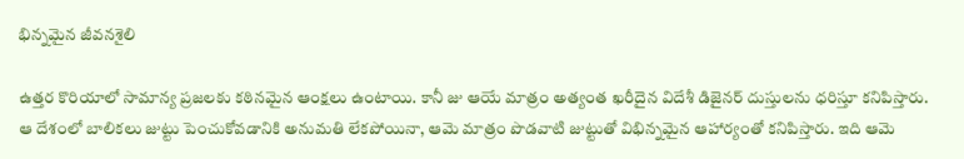భిన్నమైన జీవనశైలి

ఉత్తర కొరియాలో సామాన్య ప్రజలకు కఠినమైన ఆంక్షలు ఉంటాయి. కానీ జు ఆయే మాత్రం అత్యంత ఖరీదైన విదేశీ డిజైనర్ దుస్తులను ధరిస్తూ కనిపిస్తారు. ఆ దేశంలో బాలికలు జుట్టు పెంచుకోవడానికి అనుమతి లేకపోయినా, ఆమె మాత్రం పొడవాటి జుట్టుతో విభిన్నమైన ఆహార్యంతో కనిపిస్తారు. ఇది ఆమె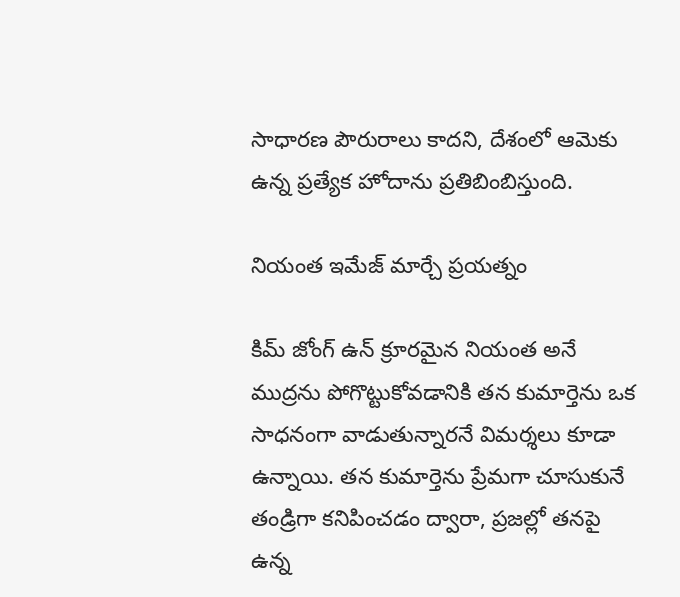సాధారణ పౌరురాలు కాదని, దేశంలో ఆమెకు ఉన్న ప్రత్యేక హోదాను ప్రతిబింబిస్తుంది.

నియంత ఇమేజ్ మార్చే ప్రయత్నం

కిమ్ జోంగ్ ఉన్ క్రూరమైన నియంత అనే ముద్రను పోగొట్టుకోవడానికి తన కుమార్తెను ఒక సాధనంగా వాడుతున్నారనే విమర్శలు కూడా ఉన్నాయి. తన కుమార్తెను ప్రేమగా చూసుకునే తండ్రిగా కనిపించడం ద్వారా, ప్రజల్లో తనపై ఉన్న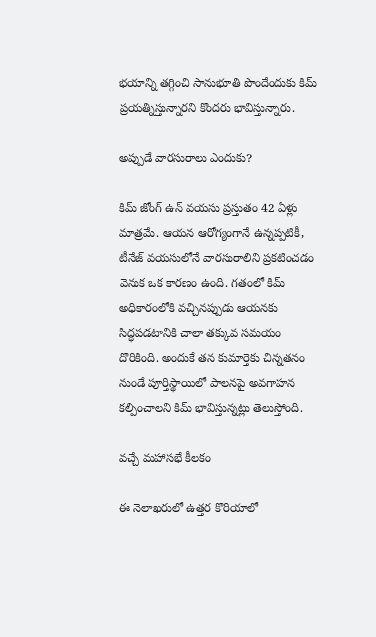భయాన్ని తగ్గించి సానుభూతి పొందేందుకు కిమ్ ప్రయత్నిస్తున్నారని కొందరు భావిస్తున్నారు.

అప్పుడే వారసురాలు ఎందుకు?

కిమ్ జోంగ్ ఉన్ వయసు ప్రస్తుతం 42 ఏళ్లు మాత్రమే. ఆయన ఆరోగ్యంగానే ఉన్నప్పటికీ, టీనేజ్ వయసులోనే వారసురాలిని ప్రకటించడం వెనుక ఒక కారణం ఉంది. గతంలో కిమ్ అధికారంలోకి వచ్చినప్పుడు ఆయనకు సిద్ధపడటానికి చాలా తక్కువ సమయం దొరికింది. అందుకే తన కుమార్తెకు చిన్నతనం నుండే పూర్తిస్థాయిలో పాలనపై అవగాహన కల్పించాలని కిమ్ భావిస్తున్నట్లు తెలుస్తోంది.

వచ్చే మహాసభే కీలకం

ఈ నెలాఖరులో ఉత్తర కొరియాలో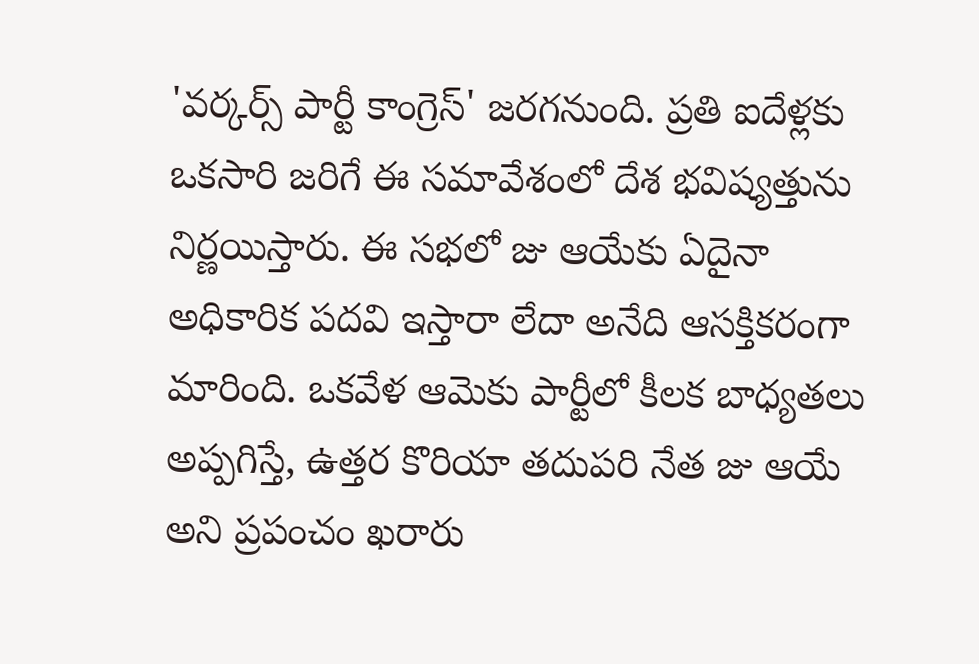'వర్కర్స్ పార్టీ కాంగ్రెస్' జరగనుంది. ప్రతి ఐదేళ్లకు ఒకసారి జరిగే ఈ సమావేశంలో దేశ భవిష్యత్తును నిర్ణయిస్తారు. ఈ సభలో జు ఆయేకు ఏదైనా అధికారిక పదవి ఇస్తారా లేదా అనేది ఆసక్తికరంగా మారింది. ఒకవేళ ఆమెకు పార్టీలో కీలక బాధ్యతలు అప్పగిస్తే, ఉత్తర కొరియా తదుపరి నేత జు ఆయే అని ప్రపంచం ఖరారు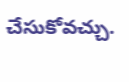చేసుకోవచ్చు.